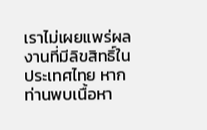เราไม่เผยแพร่ผลงานที่มีลิขสิทธิ์ในประเทศไทย หากท่านพบเนื้อหา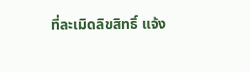ที่ละเมิดลิขสิทธิ์ แจ้ง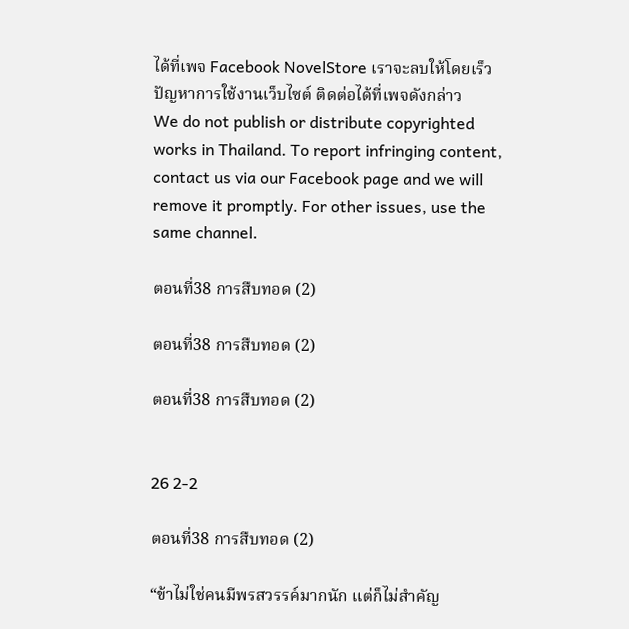ได้ที่เพจ Facebook NovelStore เราจะลบให้โดยเร็ว
ปัญหาการใช้งานเว็บไซต์ ติดต่อได้ที่เพจดังกล่าว
We do not publish or distribute copyrighted works in Thailand. To report infringing content, contact us via our Facebook page and we will remove it promptly. For other issues, use the same channel.

ตอนที่38 การสืบทอด (2)

ตอนที่38 การสืบทอด (2)

ตอนที่38 การสืบทอด (2)


26 2-2

ตอนที่38 การสืบทอด (2)

“ข้าไม่ใช่คนมีพรสวรรค์มากนัก แต่ก็ไม่สำคัญ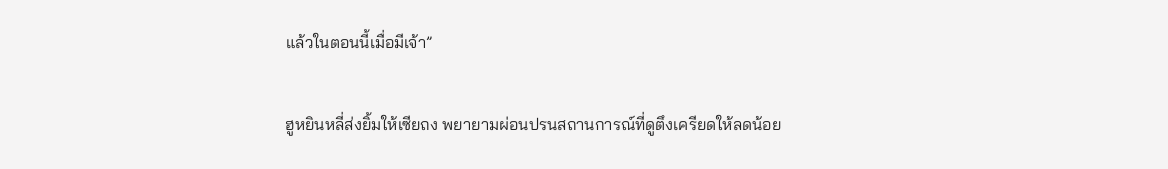แล้วในตอนนี้เมื่อมีเจ้า”

ฮูหยินหลี่ส่งยิ้มให้เซียถง พยายามผ่อนปรนสถานการณ์ที่ดูตึงเครียดให้ลดน้อย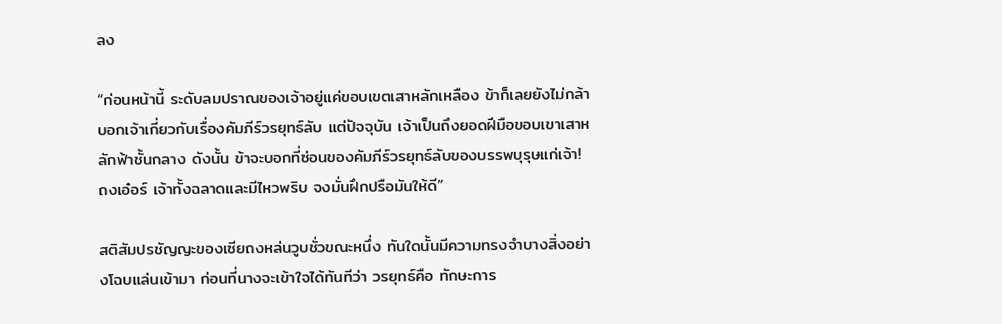ลง

“ก่อนหน้านี้ ระดับลมปราณของเจ้าอยู่แค่ขอบเขตเสาหลักเหลือง ข้าก็เลยยังไม่กล้าบอกเจ้าเกี่ยวกับเรื่องคัมภีร์วรยุทธ์ลับ แต่ปัจจุบัน เจ้าเป็นถึงยอดฝีมือขอบเขาเสาหลักฟ้าชั้นกลาง ดังนั้น ข้าจะบอกที่ซ่อนของคัมภีร์วรยุทธ์ลับของบรรพบุรุษแก่เจ้า! ถงเอ๋อร์ เจ้าทั้งฉลาดและมีไหวพริบ จงมั่นฝึกปรือมันให้ดี”

สติสัมปรชัญญะของเซียถงหล่นวูบชั่วขณะหนึ่ง ทันใดนั้นมีความทรงจำบางสิ่งอย่างโฉบแล่นเข้ามา ก่อนที่นางจะเข้าใจได้ทันทีว่า วรยุทธ์คือ ทักษะการ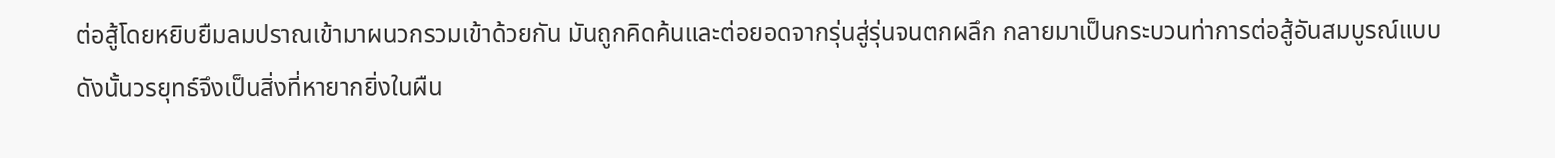ต่อสู้โดยหยิบยืมลมปราณเข้ามาผนวกรวมเข้าด้วยกัน มันถูกคิดค้นและต่อยอดจากรุ่นสู่รุ่นจนตกผลึก กลายมาเป็นกระบวนท่าการต่อสู้อันสมบูรณ์แบบ ดังนั้นวรยุทธ์จึงเป็นสิ่งที่หายากยิ่งในผืน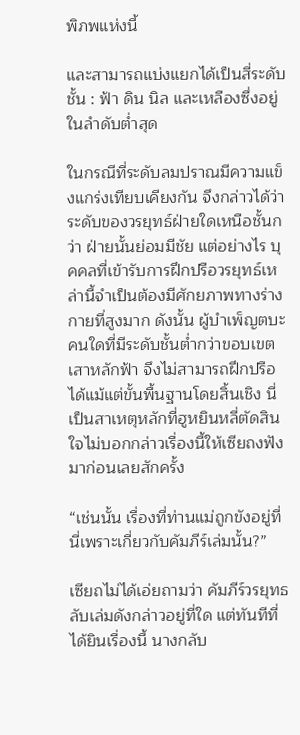พิภพแห่งนี้

และสามารถแบ่งแยกได้เป็นสี่ระดับชั้น : ฟ้า ดิน นิล และเหลืองซึ่งอยู่ในลำดับต่ำสุด

ในกรณีที่ระดับลมปราณมีความแข็งแกร่งเทียบเคียงกัน จึงกล่าวได้ว่า ระดับของวรยุทธ์ฝ่ายใดเหนือชั้นกว่า ฝ่ายนั้นย่อมมีชัย แต่อย่างไร บุคคลที่เข้ารับการฝึกปรือวรยุทธ์เหล่านี้จำเป็นต้องมีศักยภาพทางร่างกายที่สูงมาก ดังนั้น ผู้บำเพ็ญตบะคนใดที่มีระดับชั้นต่ำกว่าขอบเขตเสาหลักฟ้า จึงไม่สามารถฝึกปรือได้แม้แต่ขั้นพื้นฐานโดยสิ้นเชิง นี่เป็นสาเหตุหลักที่ฮูหยินหลี่ตัดสินใจไม่บอกกล่าวเรื่องนี้ให้เซียถงฟังมาก่อนเลยสักครั้ง

“เช่นนั้น เรื่องที่ท่านแม่ถูกขังอยู่ที่นี่เพราะเกี่ยวกับคัมภีร์เล่มนั้น?”

เซียถไม่ได้เอ่ยถามว่า คัมภีร์วรยุทธลับเล่มดังกล่าวอยู่ที่ใด แต่ทันทีที่ได้ยินเรื่องนี้ นางกลับ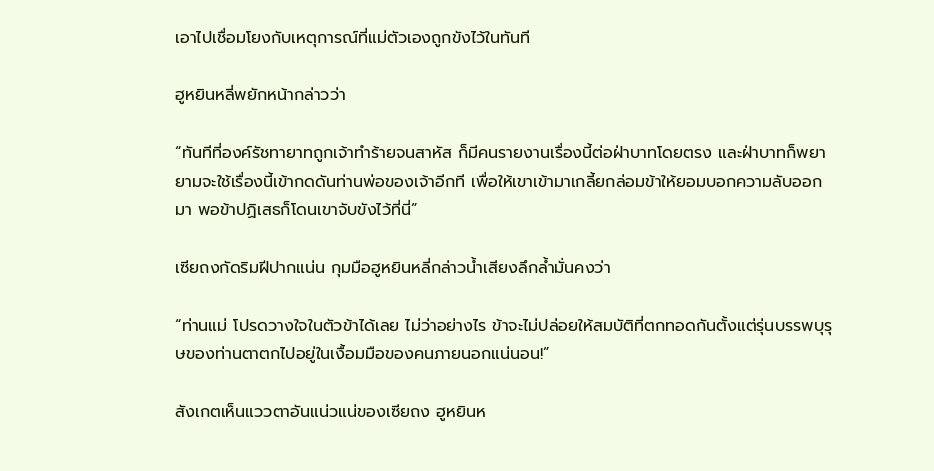เอาไปเชื่อมโยงกับเหตุการณ์ที่แม่ตัวเองถูกขังไว้ในทันที

ฮูหยินหลี่พยักหน้ากล่าวว่า

“ทันทีที่องค์รัชทายาทถูกเจ้าทำร้ายจนสาหัส ก็มีคนรายงานเรื่องนี้ต่อฝ่าบาทโดยตรง และฝ่าบาทก็พยายามจะใช้เรื่องนี้เข้ากดดันท่านพ่อของเจ้าอีกที เพื่อให้เขาเข้ามาเกลี้ยกล่อมข้าให้ยอมบอกความลับออกมา พอข้าปฏิเสธก็โดนเขาจับขังไว้ที่นี่”

เซียถงกัดริมฝีปากแน่น กุมมือฮูหยินหลี่กล่าวน้ำเสียงลึกล้ำมั่นคงว่า

“ท่านแม่ โปรดวางใจในตัวข้าได้เลย ไม่ว่าอย่างไร ข้าจะไม่ปล่อยให้สมบัติที่ตกทอดกันตั้งแต่รุ่นบรรพบุรุษของท่านตาตกไปอยู่ในเงื้อมมือของคนภายนอกแน่นอน!”

สังเกตเห็นแววตาอันแน่วแน่ของเซียถง ฮูหยินห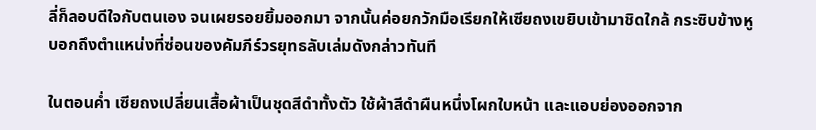ลี่ก็ลอบดีใจกับตนเอง จนเผยรอยยิ้มออกมา จากนั้นค่อยกวักมือเรียกให้เซียถงเขยิบเข้ามาชิดใกล้ กระซิบข้างหูบอกถึงตำแหน่งที่ซ่อนของคัมภีร์วรยุทธลับเล่มดังกล่าวทันที

ในตอนค่ำ เซียถงเปลี่ยนเสื้อผ้าเป็นชุดสีดำทั้งตัว ใช้ผ้าสีดำผืนหนึ่งโผกใบหน้า และแอบย่องออกจาก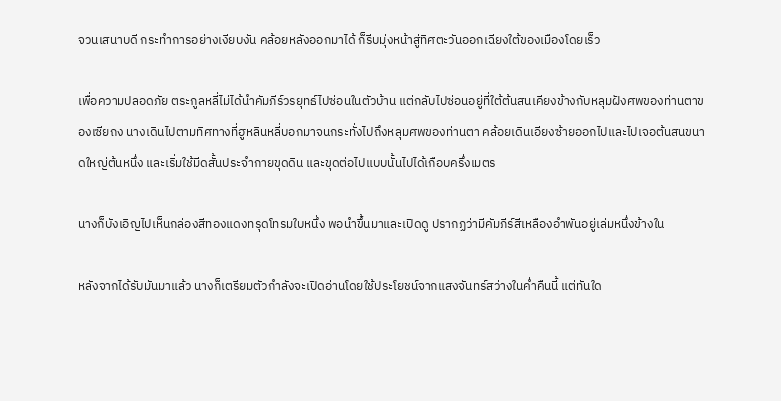จวนเสนาบดี กระทำการอย่างเงียบงัน คล้อยหลังออกมาได้ ก็รีบมุ่งหน้าสู่ทิศตะวันออกเฉียงใต้ของเมืองโดยเร็ว

เพื่อความปลอดภัย ตระกูลหลี่ไม่ได้นำคัมภีร์วรยุทธ์ไปซ่อนในตัวบ้าน แต่กลับไปซ่อนอยู่ที่ใต้ต้นสนเคียงข้างกับหลุมฝังศพของท่านตาของเซียถง นางเดินไปตามทิศทางที่ฮูหลินหลี่บอกมาจนกระทั่งไปถึงหลุมศพของท่านตา คล้อยเดินเอียงซ้ายออกไปและไปเจอต้นสนขนาดใหญ่ต้นหนึ่ง และเริ่มใช้มีดสั้นประจำกายขุดดิน และขุดต่อไปแบบนั้นไปได้เกือบครึ่งเมตร

นางก็บังเอิญไปเห็นกล่องสีทองแดงทรุดโทรมใบหนึ่ง พอนำขึ้นมาและเปิดดู ปรากฏว่ามีคัมภีร์สีเหลืองอำพันอยู่เล่มหนึ่งข้างใน

หลังจากได้รับมันมาแล้ว นางก็เตรียมตัวกำลังจะเปิดอ่านโดยใช้ประโยชน์จากแสงจันทร์สว่างในค่ำคืนนี้ แต่ทันใด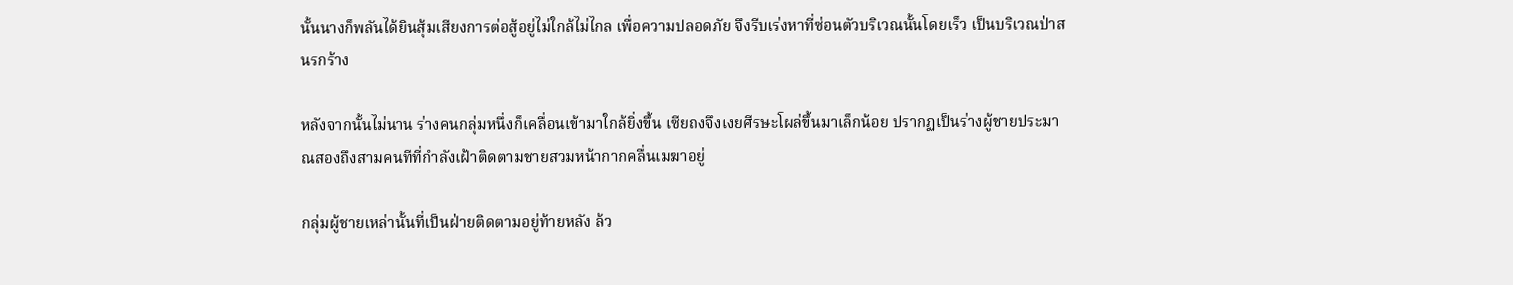นั้นนางก็พลันได้ยินสุ้มเสียงการต่อสู้อยู่ไม่ใกล้ไม่ไกล เพื่อความปลอดภัย จึงรีบเร่งหาที่ซ่อนตัวบริเวณนั้นโดยเร็ว เป็นบริเวณป่าสนรกร้าง

หลังจากนั้นไม่นาน ร่างคนกลุ่มหนึ่งก็เคลื่อนเข้ามาใกล้ยิ่งขึ้น เซียถงจึงเงยศีรษะโผล่ขึ้นมาเล็กน้อย ปรากฏเป็นร่างผู้ชายประมาณสองถึงสามคนทีที่กำลังเฝ้าติดตามชายสวมหน้ากากคลื่นเมฆาอยู่

กลุ่มผู้ชายเหล่านั้นที่เป็นฝ่ายติดตามอยู่ท้ายหลัง ล้ว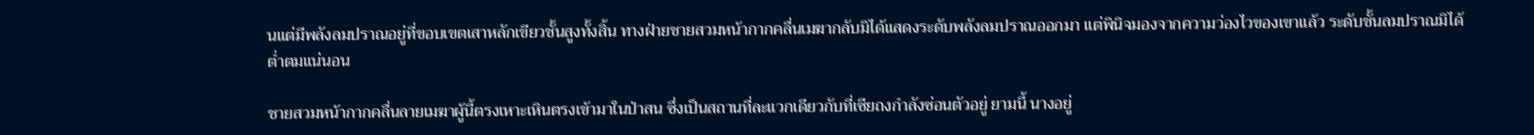นแต่มีพลังลมปราณอยู่ที่ขอบเขตเสาหลักเขียวชั้นสูงทั้งสิ้น ทางฝ่ายชายสวมหน้ากากคลื่นเมฆากลับมิได้แสดงระดับพลังลมปราณออกมา แต่พินิจมองจากความว่องไวของเขาแล้ว ระดับชั้นลมปราณมิได้ต่ำตมแน่นอน

ชายสวมหน้ากากคลื่นลายเมฆาผู้นี้ตรงเหาะเหินตรงเข้ามาในป่าสน ซึ่งเป็นสถานที่ละแวกเดียวกับที่เซียถงกำลังซ่อนตัวอยู่ ยามนี้ นางอยู่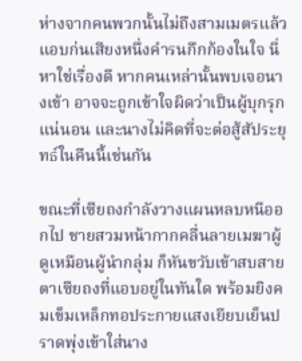ห่างจากคนพวกนั้นไม่ถึงสามเมตรแล้ว แอบก่นเสียงหนึ่งคำรนกึกก้องในใจ นี่หาใช่เรื่องดี หากคนเหล่านั้นพบเจอนางเข้า อาจจะถูกเข้าใจผิดว่าเป็นผู้บุกรุกแน่นอน และนางไม่คิดที่จะต่อสู้สัประยุทธ์ในคืนนี้เช่นกัน

ขณะที่เซียถงกำลังวางแผนหลบหนีออกไป ชายสวมหน้ากากคลื่นลายเมฆาผู้ดูเหมือนผู้นำกลุ่ม ก็หันขวับเข้าสบสายตาเซียถงที่แอบอยู่ในทันใด พร้อมยิงคมเข็มเหล็กทอประกายแสงเยียบเย็นปราดพุ่งเข้าใส่นาง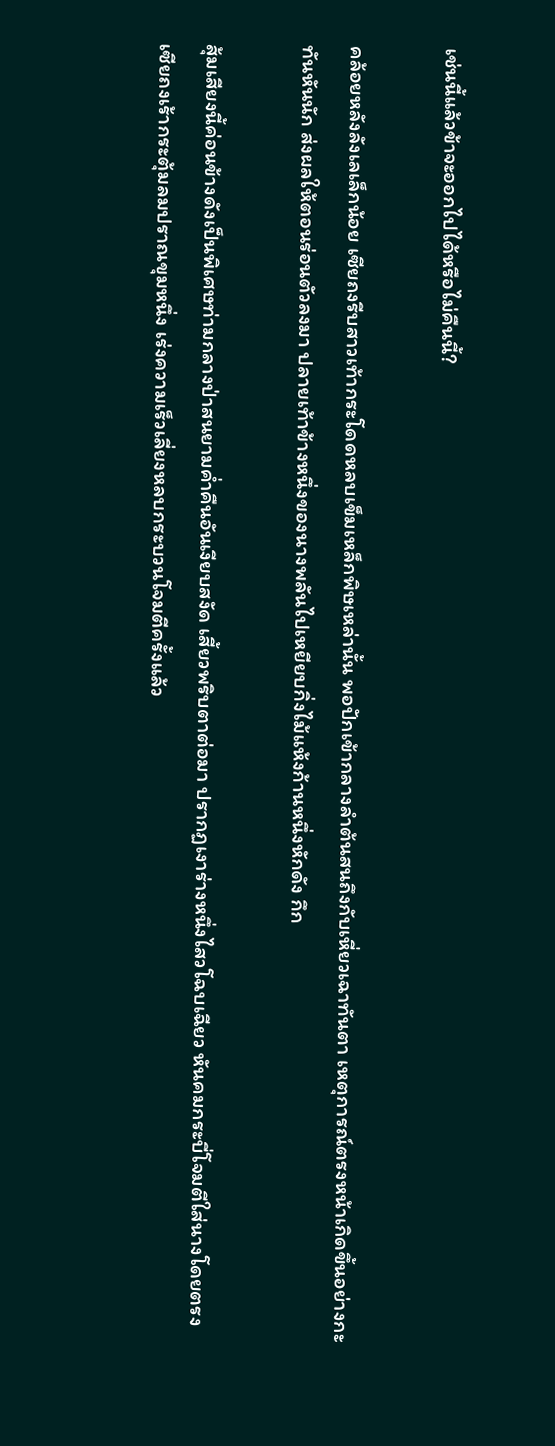เช่นนี้แล้วข้าจะออกไปได้หรือไม่คืนนี้?

คล้อยหลังลังเลเล็กน้อย เซียถงรีบสาวเท้ากระโดดหลบเข็มเหล็กพิษเหล่านั้น พอปักเข้ากลางลำต้นสนถึงกับเหี่ยวเฉาทันตา เหตุการณ์ตรงหน้าเกิดขึ้นอย่างกะทันหันนัก ส่งผลให้ตอนร่อนตัวลงมา ปลายเท้าข้างหนึ่งของนางพลันไปเหยียบกิ่งไม้แห้งก้านหนึ่งหักดัง กึก

สุ้มเสียงนี้ค่อนข้างดังเป็นพิเศษท่ามกลางป่าสนยามค่ำคืนอันเงียบสงัด เสี้ยวพริบตาต่อมา ปรากฏเงาร่างหนึ่งไสวโฉบเฉียว หันคมกระบี่โจมตีใส่นางโดยตรง เซียถงเร้ากระตุ้มลมปราณขุมหนึ่ง เร่งความเร็วเลี่ยงหลบกระบวนโจมตีครั้งแล้ว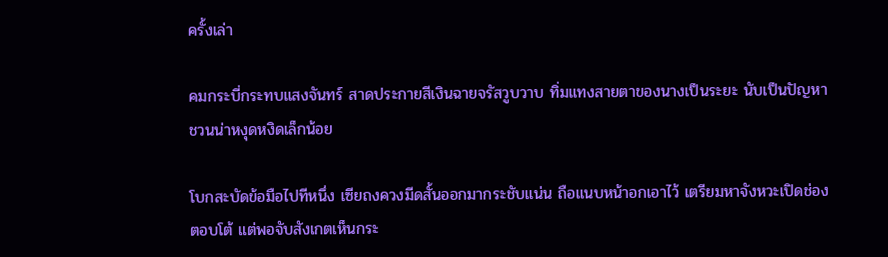ครั้งเล่า

คมกระบี่กระทบแสงจันทร์ สาดประกายสีเงินฉายจรัสวูบวาบ ทิ่มแทงสายตาของนางเป็นระยะ นับเป็นปัญหาชวนน่าหงุดหงิดเล็กน้อย

โบกสะบัดข้อมือไปทีหนึ่ง เซียถงควงมีดสั้นออกมากระชับแน่น ถือแนบหน้าอกเอาไว้ เตรียมหาจังหวะเปิดช่องตอบโต้ แต่พอจับสังเกตเห็นกระ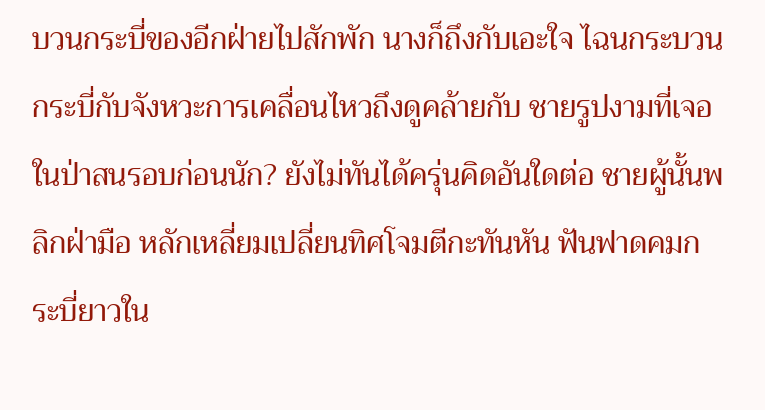บวนกระบี่ของอีกฝ่ายไปสักพัก นางก็ถึงกับเอะใจ ไฉนกระบวนกระบี่กับจังหวะการเคลื่อนไหวถึงดูคล้ายกับ ชายรูปงามที่เจอในป่าสนรอบก่อนนัก? ยังไม่ทันได้ครุ่นคิดอันใดต่อ ชายผู้นั้นพลิกฝ่ามือ หลักเหลี่ยมเปลี่ยนทิศโจมตีกะทันหัน ฟันฟาดคมกระบี่ยาวใน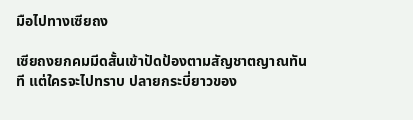มือไปทางเซียถง

เซียถงยกคมมีดสั้นเข้าปัดป้องตามสัญชาตญาณทันที แต่ใครจะไปทราบ ปลายกระบี่ยาวของ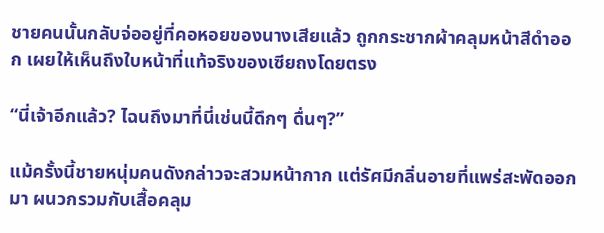ชายคนนั้นกลับจ่ออยู่ที่คอหอยของนางเสียแล้ว ถูกกระชากผ้าคลุมหน้าสีดำออก เผยให้เห็นถึงใบหน้าที่แท้จริงของเซียถงโดยตรง

“นี่เจ้าอีกแล้ว? ไฉนถึงมาที่นี่เช่นนี้ดึกๆ ดื่นๆ?”

แม้ครั้งนี้ชายหนุ่มคนดังกล่าวจะสวมหน้ากาก แต่รัศมีกลิ่นอายที่แพร่สะพัดออกมา ผนวกรวมกับเสื้อคลุม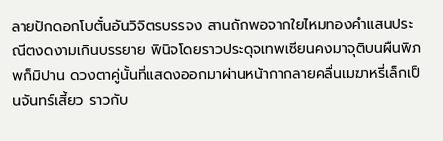ลายปักดอกโบตั๋นอันวิจิตรบรรจง สานถักพอจากใยไหมทองคำแสนประณีตงดงามเกินบรรยาย พินิจโดยราวประดุจเทพเซียนคงมาจุติบนผืนพิภพก็มิปาน ดวงตาคู่นั้นที่แสดงออกมาผ่านหน้ากากลายคลื่นเมฆาหรี่เล็กเป็นจันทร์เสี้ยว ราวกับ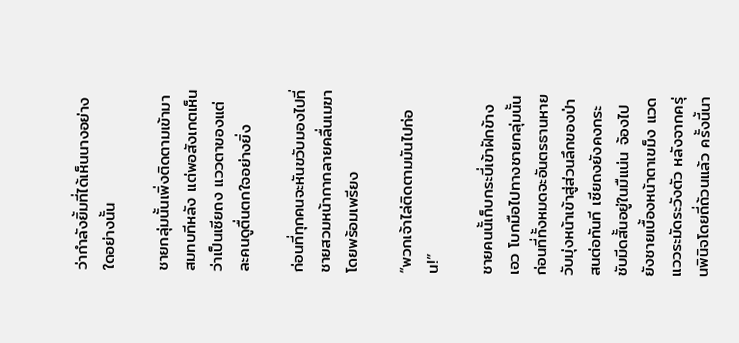ว่ากำลังยิ้มที่ได้เห็นนางอย่างใดอย่างนั้น

ชายกลุ่มนั้นเพิ่งติดตามเข้ามาสมทบทีหลัง แต่พอสังเกตเห็นว่าเป็นเซียถง แววตาของแต่ละคนดูตื่นตกใจอย่างยิ่ง

ก่อนที่ทุกคนจะหันขวับมองไปที่ชายสวมหน้ากากลายคลื่นเมฆาโดยพร้อมเพรียง

“พวกเจ้าไล่ติดตามมันไปก่อน!”

ชายคนนั้เก็บกระบี่เข้าฝักข้างเอว โบกมือไปทางชายกลุ่มนั้น ก่อนที่ทั้งหมดจะอันตรธานหายวับมุ่งหน้าเข้าสู่ส่วนลึกของป่าสนต่อทันที เซียถงยังคงกระชับมีดสั้นอยู่ในมืแน่น จ้องไปยังชายเบื้องหน้าตาเขม็ง แวดแววระมัดระวังตัว หลังจากครุ่นพินิจโดยถี่ถ้วนแล้ว ครั้งนี้นา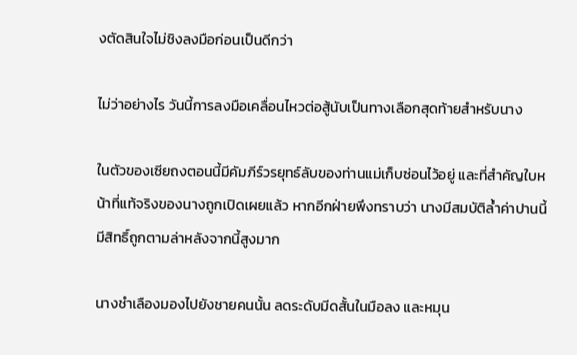งตัดสินใจไม่ชิงลงมือก่อนเป็นดีกว่า

ไม่ว่าอย่างไร วันนี้การลงมือเคลื่อนไหวต่อสู้นับเป็นทางเลือกสุดท้ายสำหรับนาง

ในตัวของเซียถงตอนนี้มีคัมภีร์วรยุทธ์ลับของท่านแม่เก็บซ่อนไว้อยู่ และที่สำคัญใบหน้าที่แท้จริงของนางถูกเปิดเผยแล้ว หากอีกฝ่ายพึงทราบว่า นางมีสมบัติล้ำค่าปานนี้ มีสิทธิ์ถูกตามล่าหลังจากนี้สูงมาก

นางชำเลืองมองไปยังชายคนนั้น ลดระดับมีดสั้นในมือลง และหมุน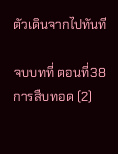ตัวเดินจากไปทันที

จบบทที่ ตอนที่38 การสืบทอด (2)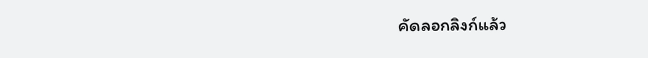คัดลอกลิงก์แล้ว